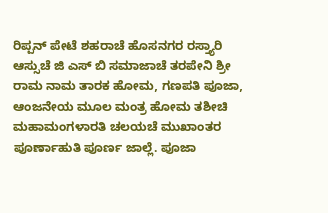ರಿಪ್ಪನ್ ಪೇಟೆ ಶಹರಾಚೆ ಹೊಸನಗರ ರಸ್ತ್ಯಾರಿ ಆಸ್ಸುಚೆ ಜಿ ಎಸ್ ಬಿ ಸಮಾಜಾಚೆ ತರಪೇನಿ ಶ್ರೀ ರಾಮ ನಾಮ ತಾರಕ ಹೋಮ, ಗಣಪತಿ ಪೂಜಾ, ಆಂಜನೇಯ ಮೂಲ ಮಂತ್ರ ಹೋಮ ತಶೀಚಿ ಮಹಾಮಂಗಳಾರತಿ ಚಲಯಚೆ ಮುಖಾಂತರ ಪೂರ್ಣಾಹುತಿ ಪೂರ್ಣ ಜಾಲ್ಲೆ. ಪೂಜಾ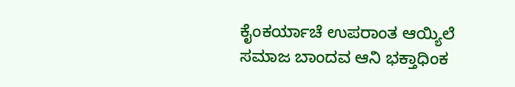ಕೈಂಕರ್ಯಾಚೆ ಉಪರಾಂತ ಆಯ್ಯಿಲೆ ಸಮಾಜ ಬಾಂದವ ಆನಿ ಭಕ್ತಾಧಿಂಕ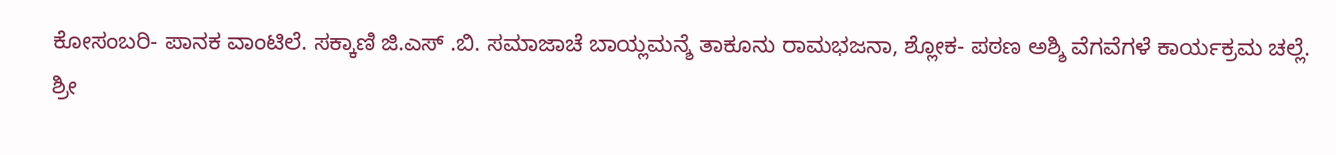ಕೋಸಂಬರಿ- ಪಾನಕ ವಾಂಟಿಲೆ. ಸಕ್ಕಾಣಿ ಜಿ.ಎಸ್ .ಬಿ. ಸಮಾಜಾಚೆ ಬಾಯ್ಲಮನ್ಶೆ ತಾಕೂನು ರಾಮಭಜನಾ, ಶ್ಲೋಕ- ಪಠಣ ಅಶ್ಶಿ ವೆಗವೆಗಳೆ ಕಾರ್ಯಕ್ರಮ ಚಲ್ಲೆ.
ಶ್ರೀ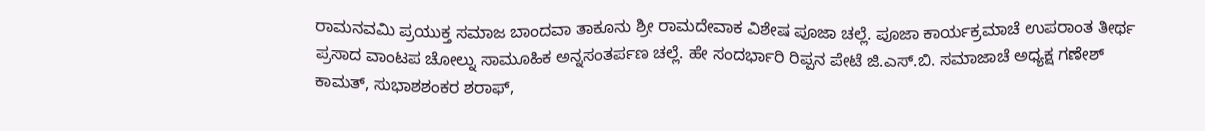ರಾಮನವಮಿ ಪ್ರಯುಕ್ತ ಸಮಾಜ ಬಾಂದವಾ ತಾಕೂನು ಶ್ರೀ ರಾಮದೇವಾಕ ವಿಶೇಷ ಪೂಜಾ ಚಲ್ಲೆ. ಪೂಜಾ ಕಾರ್ಯಕ್ರಮಾಚೆ ಉಪರಾಂತ ತೀರ್ಥ ಪ್ರಸಾದ ವಾಂಟಪ ಚೋಲ್ನು ಸಾಮೂಹಿಕ ಅನ್ನಸಂತರ್ಪಣ ಚಲ್ಲೆ. ಹೇ ಸಂದರ್ಭಾರಿ ರಿಪ್ಪನ ಪೇಟೆ ಜಿ.ಎಸ್.ಬಿ. ಸಮಾಜಾಚೆ ಅಧ್ಯಕ್ಷ ಗಣೇಶ್ ಕಾಮತ್, ಸುಭಾಶಶಂಕರ ಶರಾಫ್,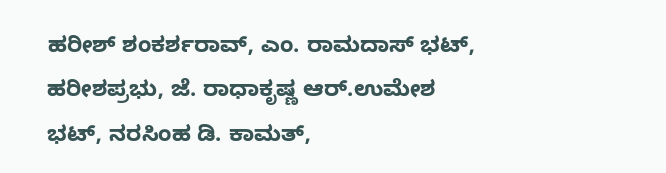ಹರೀಶ್ ಶಂಕರ್ಶರಾವ್, ಎಂ. ರಾಮದಾಸ್ ಭಟ್, ಹರೀಶಪ್ರಭು, ಜೆ. ರಾಧಾಕೃಷ್ಣ ಆರ್.ಉಮೇಶ ಭಟ್, ನರಸಿಂಹ ಡಿ. ಕಾಮತ್,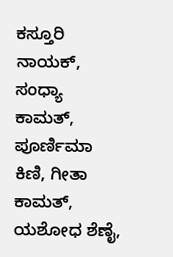ಕಸ್ತೂರಿ ನಾಯಕ್, ಸಂಧ್ಯಾ ಕಾಮತ್, ಪೂರ್ಣಿಮಾ ಕಿಣಿ, ಗೀತಾ ಕಾಮತ್, ಯಶೋಧ ಶೆಣೈ,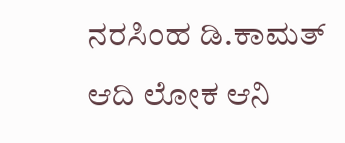ನರಸಿಂಹ ಡಿ.ಕಾಮತ್ ಆದಿ ಲೋಕ ಆನಿ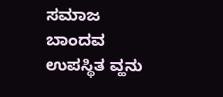ಸಮಾಜ ಬಾಂದವ ಉಪಸ್ಥಿತ ವ್ಹನು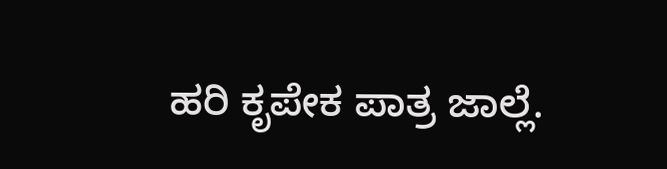ಹರಿ ಕೃಪೇಕ ಪಾತ್ರ ಜಾಲ್ಲೆ.